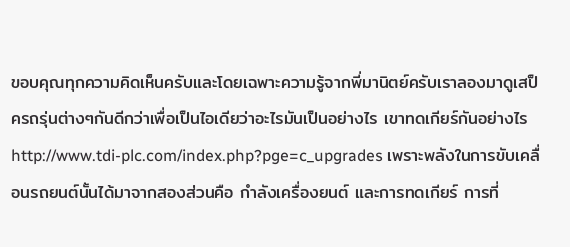ขอบคุณทุกความคิดเห็นครับและโดยเฉพาะความรู้จากพี่มานิตย์ครับเราลองมาดูเสป็ครถรุ่นต่างๆกันดีกว่าเพื่อเป็นไอเดียว่าอะไรมันเป็นอย่างไร เขาทดเกียร์กันอย่างไร http://www.tdi-plc.com/index.php?pge=c_upgrades เพราะพลังในการขับเคลื่อนรถยนต์นั้นได้มาจากสองส่วนคือ กำลังเครื่องยนต์ และการทดเกียร์ การที่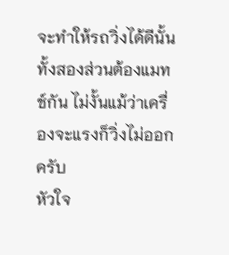จะทำให้รถวิ่งได้ดีนั้นทั้งสองส่วนต้องแมทช์กัน ไม่งั้นแม้ว่าเครื่องจะแรงก็วิ่งไม่ออกครับ
หัวใจ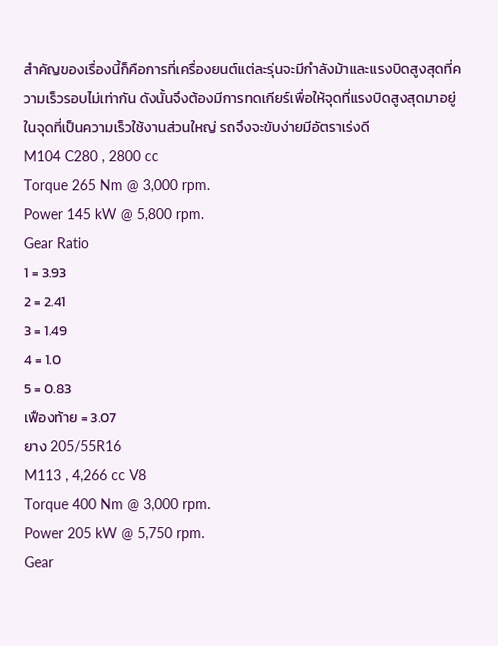สำคัญของเรื่องนี้ก็คือการที่เครื่องยนต์แต่ละรุ่นจะมีกำลังม้าและแรงบิดสูงสุดที่ความเร็วรอบไม่เท่ากัน ดังนั้นจึงต้องมีการทดเกียร์เพื่อให้จุดที่แรงบิดสูงสุดมาอยู่ในจุดที่เป็นความเร็วใช้งานส่วนใหญ่ รถจึงจะขับง่ายมีอัตราเร่งดี
M104 C280 , 2800 cc
Torque 265 Nm @ 3,000 rpm.
Power 145 kW @ 5,800 rpm.
Gear Ratio
1 = 3.93
2 = 2.41
3 = 1.49
4 = 1.0
5 = 0.83
เฟืองท้าย = 3.07
ยาง 205/55R16
M113 , 4,266 cc V8
Torque 400 Nm @ 3,000 rpm.
Power 205 kW @ 5,750 rpm.
Gear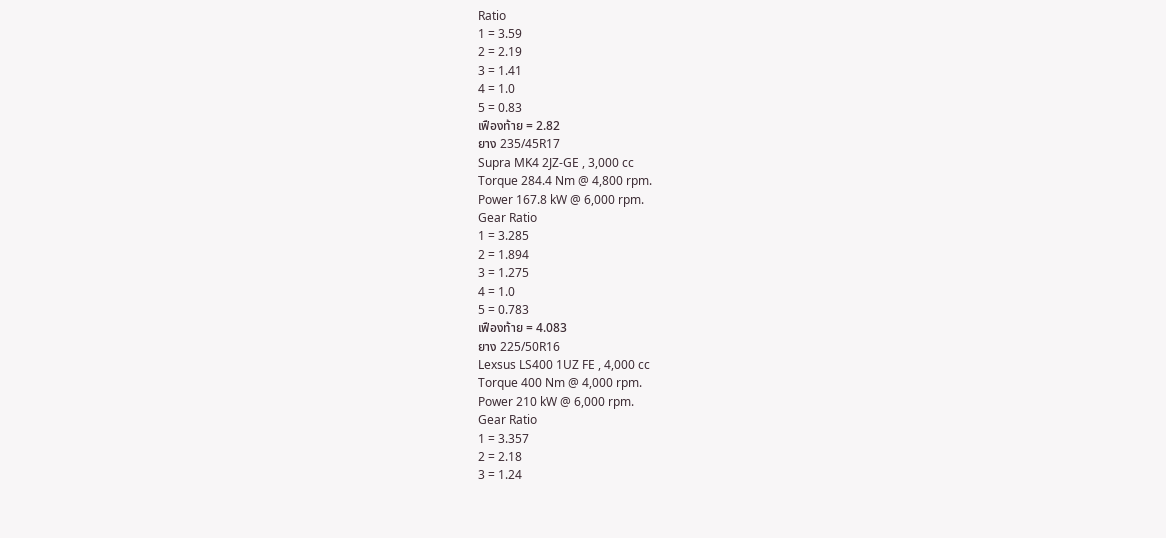Ratio
1 = 3.59
2 = 2.19
3 = 1.41
4 = 1.0
5 = 0.83
เฟืองท้าย = 2.82
ยาง 235/45R17
Supra MK4 2JZ-GE , 3,000 cc
Torque 284.4 Nm @ 4,800 rpm.
Power 167.8 kW @ 6,000 rpm.
Gear Ratio
1 = 3.285
2 = 1.894
3 = 1.275
4 = 1.0
5 = 0.783
เฟืองท้าย = 4.083
ยาง 225/50R16
Lexsus LS400 1UZ FE , 4,000 cc
Torque 400 Nm @ 4,000 rpm.
Power 210 kW @ 6,000 rpm.
Gear Ratio
1 = 3.357
2 = 2.18
3 = 1.24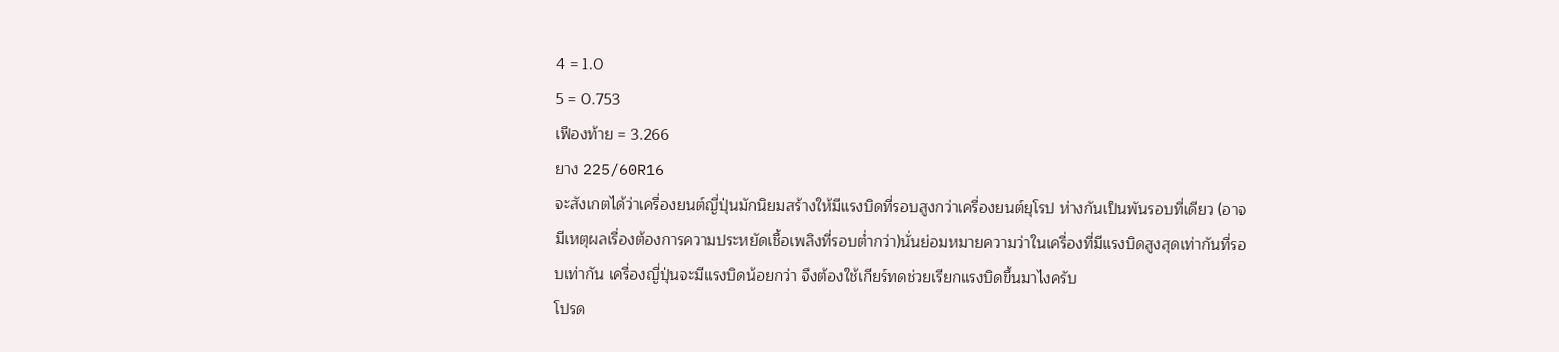4 = 1.0
5 = 0.753
เฟืองท้าย = 3.266
ยาง 225/60R16
จะสังเกตได้ว่าเครื่องยนต์ญี่ปุ่นมักนิยมสร้างให้มีแรงบิดที่รอบสูงกว่าเครื่องยนต์ยุโรป ห่างกันเป็นพันรอบที่เดียว (อาจมีเหตุผลเรื่องต้องการความประหยัดเชื้อเพลิงที่รอบต่ำกว่า)นั่นย่อมหมายความว่าในเครื่องที่มีแรงบิดสูงสุดเท่ากันที่รอบเท่ากัน เครื่องญี่ปุ่นจะมีแรงบิดน้อยกว่า จึงต้องใช้เกียร์ทดช่วยเรียกแรงบิดขึ้นมาไงครับ
โปรด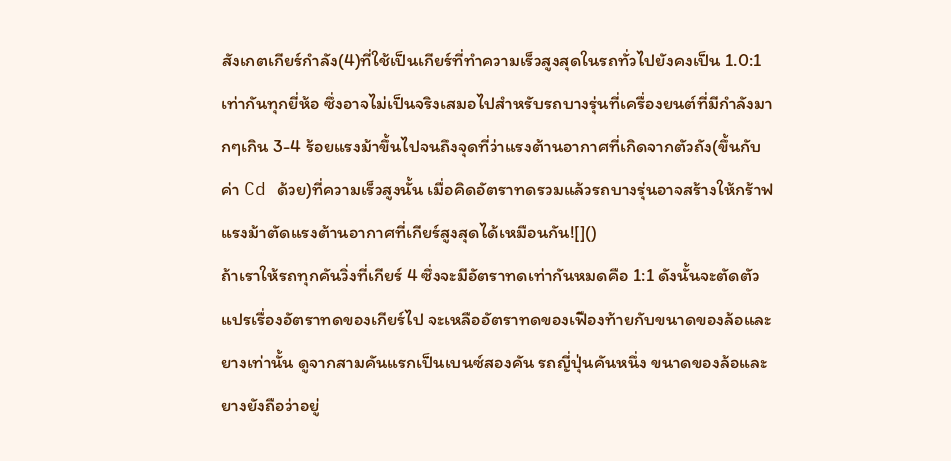สังเกตเกียร์กำลัง(4)ที่ใช้เป็นเกียร์ที่ทำความเร็วสูงสุดในรถทั่วไปยังคงเป็น 1.0:1 เท่ากันทุกยี่ห้อ ซึ่งอาจไม่เป็นจริงเสมอไปสำหรับรถบางรุ่นที่เครื่องยนต์ที่มีกำลังมากๆเกิน 3-4 ร้อยแรงม้าขึ้นไปจนถึงจุดที่ว่าแรงต้านอากาศที่เกิดจากตัวถัง(ขึ้นกับค่า Cd ด้วย)ที่ความเร็วสูงนั้น เมื่อคิดอัตราทดรวมแล้วรถบางรุ่นอาจสร้างให้กร้าฟแรงม้าตัดแรงต้านอากาศที่เกียร์สูงสุดได้เหมือนกัน![]()
ถ้าเราให้รถทุกคันวิ่งที่เกียร์ 4 ซึ่งจะมีอัตราทดเท่ากันหมดคือ 1:1 ดังนั้นจะตัดตัวแปรเรื่องอัตราทดของเกียร์ไป จะเหลืออัตราทดของเฟืองท้ายกับขนาดของล้อและยางเท่านั้น ดูจากสามคันแรกเป็นเบนซ์สองคัน รถญี่ปุ่นคันหนึ่ง ขนาดของล้อและยางยังถือว่าอยู่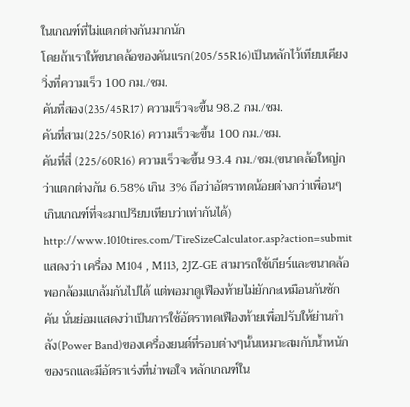ในเกณฑ์ที่ไม่แตกต่างกันมากนัก
โดยถ้าเราให้ขนาดล้อของคันแรก(205/55R16)เป็นหลักไว้เทียบเคียง วิ่งที่ความเร็ว 100 กม./ชม.
คันที่สอง(235/45R17) ความเร็วจะขึ้น 98.2 กม./ชม.
คันที่สาม(225/50R16) ความเร็วจะขึ้น 100 กม./ชม.
คันที่สี่ (225/60R16) ความเร็วจะขึ้น 93.4 กม./ชม.(ขนาดล้อใหญ่กว่าแตกต่างกัน 6.58% เกิน 3% ถึอว่าอัตราทดน้อยต่างกว่าเพื่อนๆเกินเกณฑ์ที่จะมาเปรียบเทียบว่าเท่ากันได้)
http://www.1010tires.com/TireSizeCalculator.asp?action=submit
แสดงว่า เครื่อง M104 , M113, 2JZ-GE สามารถใช้เกียร์และขนาดล้อพอกล้อมแกล้มกันไปได้ แต่พอมาดูเฟืองท้ายไม่ยักกะเหมือนกันซักคัน นั่นย่อมแสดงว่าเป็นการใช้อัตราทดเฟืองท้ายเพื่อปรับให้ย่านกำลัง(Power Band)ของเครื่องยนต์ที่รอบต่างๆนั้นเหมาะสมกับน้ำหนักของรถและมีอัตราเร่งที่น่าพอใจ หลักเกณฑ์ใน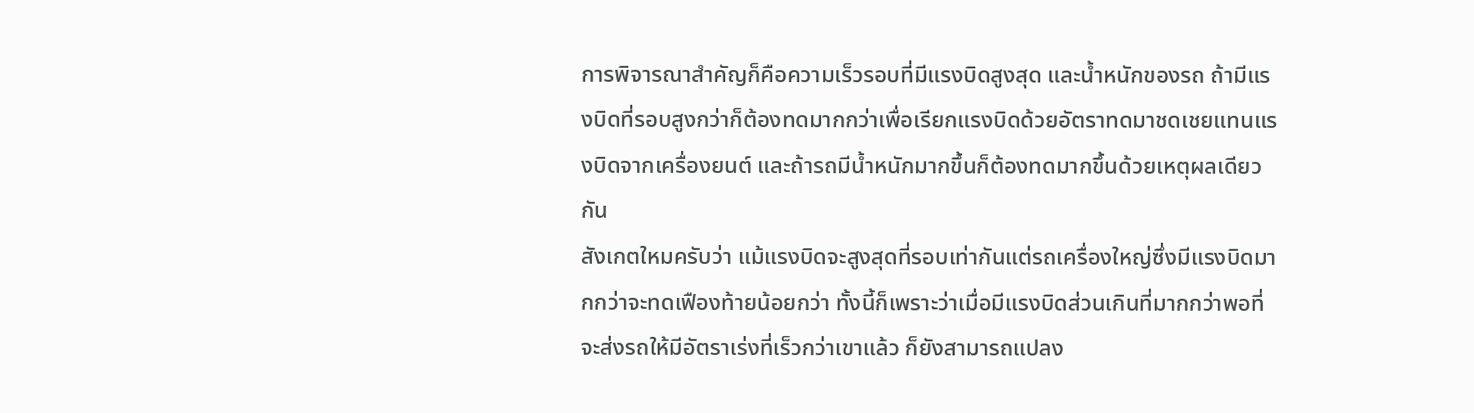การพิจารณาสำคัญก็คือความเร็วรอบที่มีแรงบิดสูงสุด และน้ำหนักของรถ ถ้ามีแรงบิดที่รอบสูงกว่าก็ต้องทดมากกว่าเพื่อเรียกแรงบิดด้วยอัตราทดมาชดเชยแทนแรงบิดจากเครื่องยนต์ และถ้ารถมีน้ำหนักมากขึ้นก็ต้องทดมากขึ้นด้วยเหตุผลเดียวกัน
สังเกตใหมครับว่า แม้แรงบิดจะสูงสุดที่รอบเท่ากันแต่รถเครื่องใหญ่ซึ่งมีแรงบิดมากกว่าจะทดเฟืองท้ายน้อยกว่า ทั้งนี้ก็เพราะว่าเมื่อมีแรงบิดส่วนเกินที่มากกว่าพอที่จะส่งรถให้มีอัตราเร่งที่เร็วกว่าเขาแล้ว ก็ยังสามารถแปลง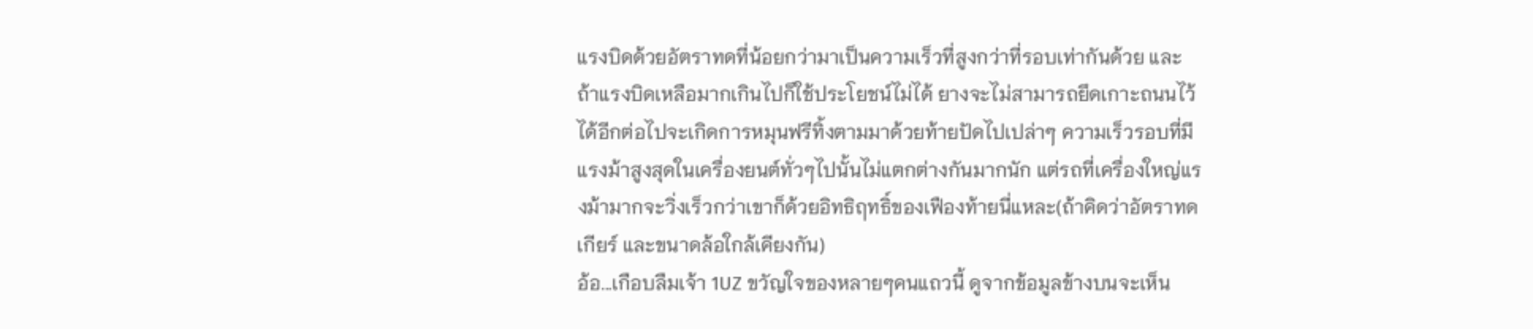แรงบิดด้วยอัตราทดที่น้อยกว่ามาเป็นความเร็วที่สูงกว่าที่รอบเท่ากันด้วย และถ้าแรงบิดเหลือมากเกินไปก็ใช้ประโยชน์ไม่ได้ ยางจะไม่สามารถยึดเกาะถนนไว้ได้อีกต่อไปจะเกิดการหมุนฟรีทิ้งตามมาด้วยท้ายปัดไปเปล่าๆ ความเร็วรอบที่มีแรงม้าสูงสุดในเครื่องยนต์ทั่วๆไปนั้นไม่แตกต่างกันมากนัก แต่รถที่เครื่องใหญ่แรงม้ามากจะวิ่งเร็วกว่าเขาก็ด้วยอิทธิฤทธิ์ของเฟืองท้ายนี่แหละ(ถ้าคิดว่าอัตราทดเกียร์ และขนาดล้อใกล้เคียงกัน)
อ้อ...เกือบลืมเจ้า 1UZ ขวัญใจของหลายๆคนแถวนี้ ดูจากข้อมูลข้างบนจะเห็น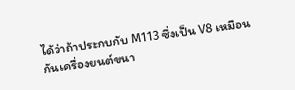ได้ว่าถ้าประกบกับ M113 ซึ่งเป็น V8 เหมือนกันเครื่องยนต์ขนา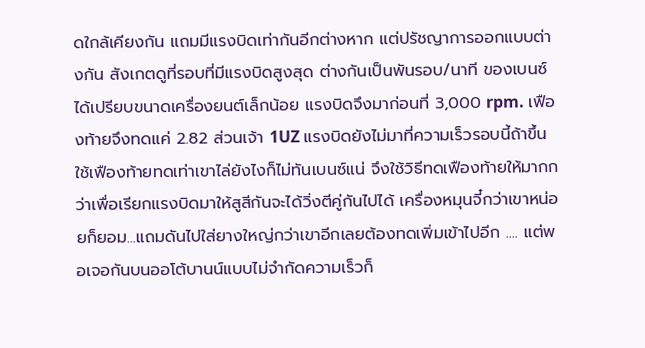ดใกล้เคียงกัน แถมมีแรงบิดเท่ากันอีกต่างหาก แต่ปรัชญาการออกแบบต่างกัน สังเกตดูที่รอบที่มีแรงบิดสูงสุด ต่างกันเป็นพันรอบ/นาที ของเบนซ์ได้เปรียบขนาดเครื่องยนต์เล็กน้อย แรงบิดจึงมาก่อนที่ 3,000 rpm. เฟืองท้ายจึงทดแค่ 2.82 ส่วนเจ้า 1UZ แรงบิดยังไม่มาที่ความเร็วรอบนี้ถ้าขึ้นใช้เฟืองท้ายทดเท่าเขาไล่ยังไงก็ไม่ทันเบนซ์แน่ จึงใช้วิธีทดเฟืองท้ายให้มากกว่าเพื่อเรียกแรงบิดมาให้สูสีกันจะได้วิ่งตีคู่กันไปได้ เครื่องหมุนจี๋กว่าเขาหน่อยก็ยอม...แถมดันไปใส่ยางใหญ่กว่าเขาอีกเลยต้องทดเพิ่มเข้าไปอีก .... แต่พอเจอกันบนออโต้บานน์แบบไม่จำกัดความเร็วก็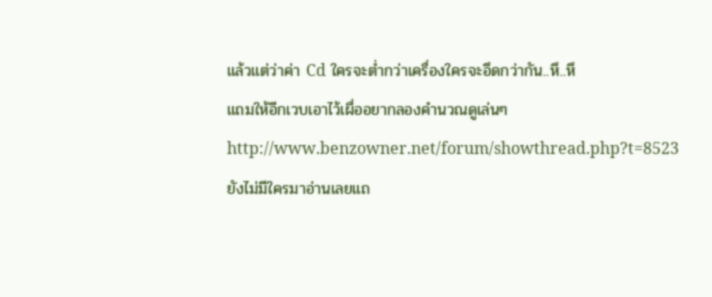แล้วแต่ว่าค่า Cd ใครจะต่ำกว่าเครื่องใครจะอึดกว่ากัน..หึ..หึ
แถมให้อีกเวบเอาไว้เผื่ออยากลองคำนวณดูเล่นๆ http://www.benzowner.net/forum/showthread.php?t=8523
ยังไม่มีใครมาอ่านเลยแถ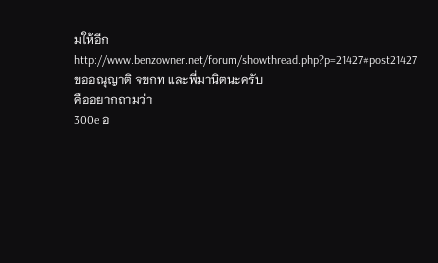มให้อีก http://www.benzowner.net/forum/showthread.php?p=21427#post21427
ขออณุญาติ จขกท และพี่มานิตนะครับ
คืออยากถามว่า
300e อ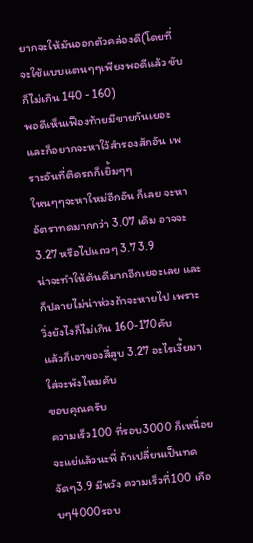ยากจะให้มันออกตัวคล่องดี(โดยที่ จะใช้แบบแตนๆๆเพียงพอดีแล้ว ขับก็ไม่เกิน 140 - 160)
พอดีเห็นเฟืองท้ายมีขายกันเยอะ และก็อยากจะหาใว้สำรองสักอัน เพราะอันที่ติดรถก็เยิ้มๆๆ
ใหนๆๆจะหาใหม่อีกอัน ก็เลย จะหา อัตราทดมากกว่า 3.07 เดิม อาจจะ 3.27 หรือไปแถวๆ 3.7 3.9
น่าจะทำให้ต้นดีมากอีกเยอะเลย และก็ปลายไม่น่าห่วงถ้าจะหายไป เพราะวิ่งยังไงก็ไม่เกิน 160-170คับ
แล้วก็เอาของสี่สูบ 3.27 อะไรเงี้ยมาใส่จะพังไหมคับ
ขอบคุณครับ
ความเร็ว100 ที่รอบ3000 ก็เหนื่อยจะแย่แล้วนะพี่ ถ้าเปลี่ยนเป็นทดจัดๆ3.9 มีหวัง ความเร็วที่100 เกือบๆ4000รอบ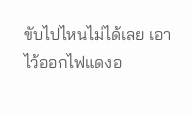ขับไปไหนไม่ได้เลย เอาไว้ออกไฟแดงอ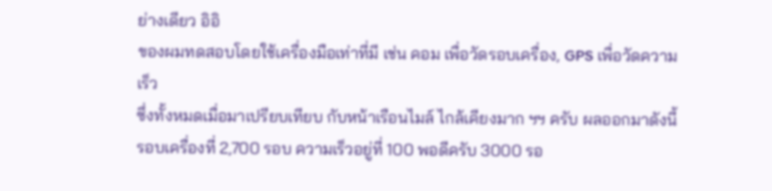ย่างเดียว อิอิ
ของผมทดสอบโดยใช้เครื่องมือเท่าที่มี เช่น คอม เพื่อวัดรอบเครื่อง, GPS เพื่อวัดความเร็ว
ซึ่งทั้งหมดเมื่อมาเปรียบเทียบ กับหน้าเรือนไมล์ ไกล้เคียงมาก ฯฯ ครับ ผลออกมาดังนี้
รอบเครื่องที่ 2,700 รอบ ความเร็วอยู่ที่ 100 พอดีครับ 3000 รอ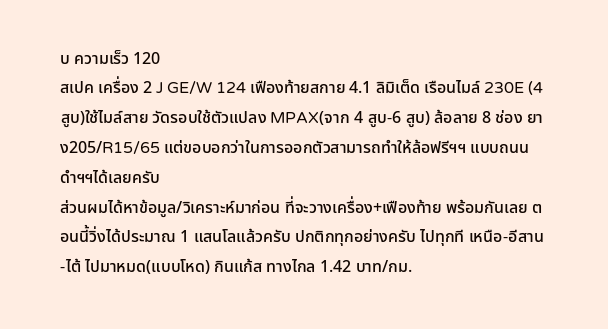บ ความเร็ว 120
สเปค เครื่อง 2 J GE/W 124 เฟืองท้ายสกาย 4.1 ลิมิเต็ด เรือนไมล์ 230E (4สูบ)ใช้ไมล์สาย วัดรอบใช้ตัวแปลง MPAX(จาก 4 สูบ-6 สูบ) ล้อลาย 8 ช่อง ยาง205/R15/65 แต่ขอบอกว่าในการออกตัวสามารถทำให้ล้อฟรีฯฯ แบบถนนดำฯฯได้เลยครับ
ส่วนผมได้หาข้อมูล/วิเคราะห์มาก่อน ที่จะวางเครื่อง+เฟืองท้าย พร้อมกันเลย ตอนนี้วิ่งได้ประมาณ 1 แสนโลแล้วครับ ปกติกทุกอย่างครับ ไปทุกที เหนือ-อีสาน-ไต้ ไปมาหมด(แบบโหด) กินแก้ส ทางไกล 1.42 บาท/กม.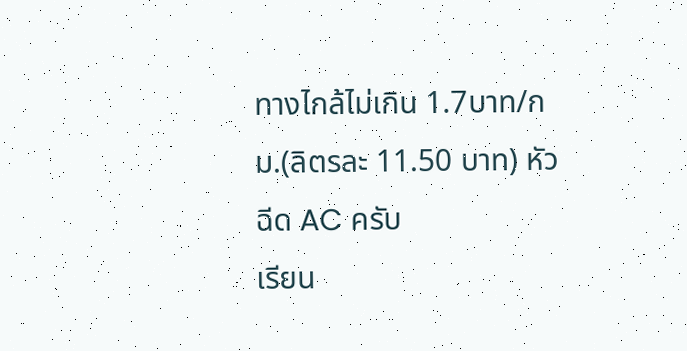ทางไกล้ไม่เกิน 1.7บาท/กม.(ลิตรละ 11.50 บาท) หัวฉีด AC ครับ
เรียน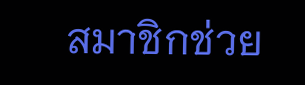สมาชิกช่วย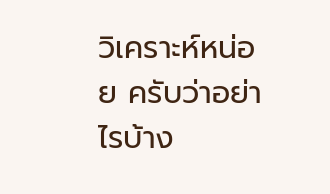วิเคราะห์หน่อย ครับว่าอย่าไรบ้าง